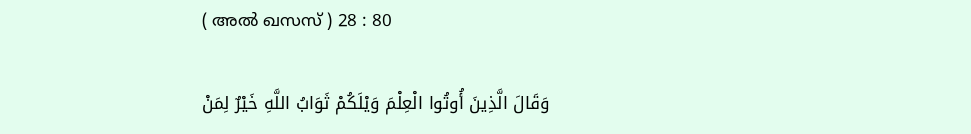( അല്‍ ഖസസ് ) 28 : 80

وَقَالَ الَّذِينَ أُوتُوا الْعِلْمَ وَيْلَكُمْ ثَوَابُ اللَّهِ خَيْرٌ لِمَنْ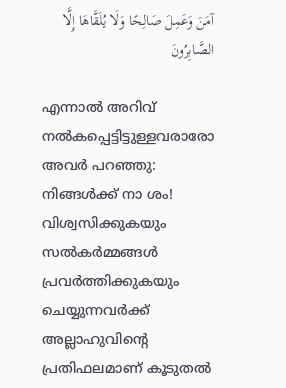آمَنَ وَعَمِلَ صَالِحًا وَلَا يُلَقَّاهَا إِلَّا الصَّابِرُونَ

എന്നാല്‍ അറിവ് നല്‍കപ്പെട്ടിട്ടുള്ളവരാരോ അവര്‍ പറഞ്ഞു: നിങ്ങള്‍ക്ക് നാ ശം! വിശ്വസിക്കുകയും സല്‍കര്‍മ്മങ്ങള്‍ പ്രവര്‍ത്തിക്കുകയും ചെയ്യുന്നവര്‍ക്ക് അല്ലാഹുവിന്‍റെ പ്രതിഫലമാണ് കൂടുതല്‍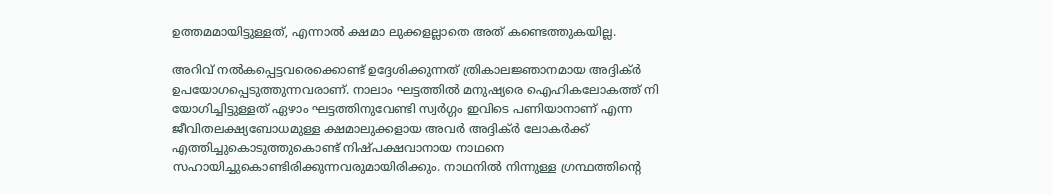ഉത്തമമായിട്ടുള്ളത്, എന്നാല്‍ ക്ഷമാ ലുക്കളല്ലാതെ അത് കണ്ടെത്തുകയില്ല.

അറിവ് നല്‍കപ്പെട്ടവരെക്കൊണ്ട് ഉദ്ദേശിക്കുന്നത് ത്രികാലജ്ഞാനമായ അദ്ദിക്ര്‍ ഉപയോഗപ്പെടുത്തുന്നവരാണ്. നാലാം ഘട്ടത്തില്‍ മനുഷ്യരെ ഐഹികലോകത്ത് നി യോഗിച്ചിട്ടുള്ളത് ഏഴാം ഘട്ടത്തിനുവേണ്ടി സ്വര്‍ഗ്ഗം ഇവിടെ പണിയാനാണ് എന്ന ജീവിതലക്ഷ്യബോധമുള്ള ക്ഷമാലുക്കളായ അവര്‍ അദ്ദിക്ര്‍ ലോകര്‍ക്ക് എത്തിച്ചുകൊടുത്തുകൊണ്ട് നിഷ്പക്ഷവാനായ നാഥനെ സഹായിച്ചുകൊണ്ടിരിക്കുന്നവരുമായിരിക്കും. നാഥനില്‍ നിന്നുള്ള ഗ്രന്ഥത്തിന്‍റെ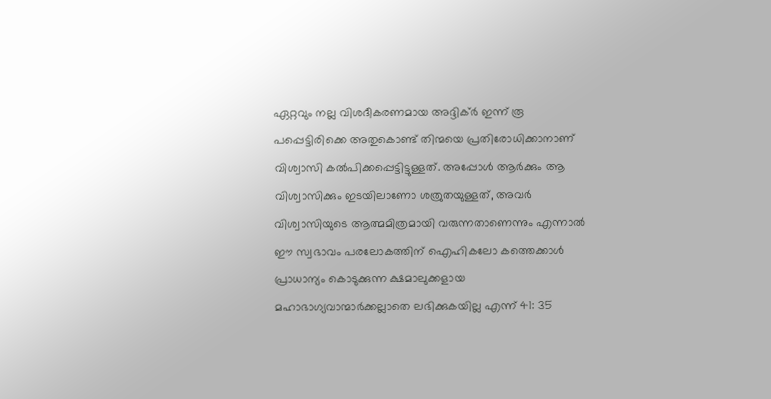ഏറ്റവും നല്ല വിശദീകരണമായ അദ്ദിക്ര്‍ ഇന്ന് രൂ പപ്പെട്ടിരിക്കെ അതുകൊണ്ട് തിന്മയെ പ്രതിരോധിക്കാനാണ് വിശ്വാസി കല്‍പിക്കപ്പെട്ടിട്ടുള്ളത്. അപ്പോള്‍ ആര്‍ക്കും ആ വിശ്വാസിക്കും ഇടയിലാണോ ശത്രുതയുള്ളത്, അവര്‍ വിശ്വാസിയുടെ ആത്മമിത്രമായി വരുന്നതാണെന്നും എന്നാല്‍ ഈ സ്വഭാവം പരലോകത്തിന് ഐഹികലോ കത്തെക്കാള്‍ പ്രാധാന്യം കൊടുക്കുന്ന ക്ഷമാലുക്കളായ മഹാഭാഗ്യവാന്മാര്‍ക്കല്ലാതെ ലഭിക്കുകയില്ല എന്ന് 41: 35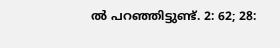ല്‍ പറഞ്ഞിട്ടുണ്ട്. 2: 62; 28: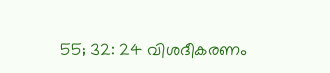55; 32: 24 വിശദീകരണം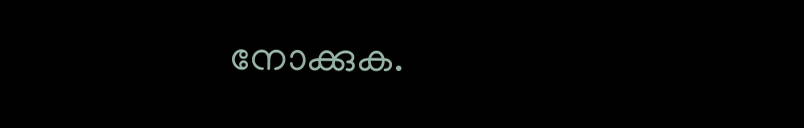നോക്കുക.